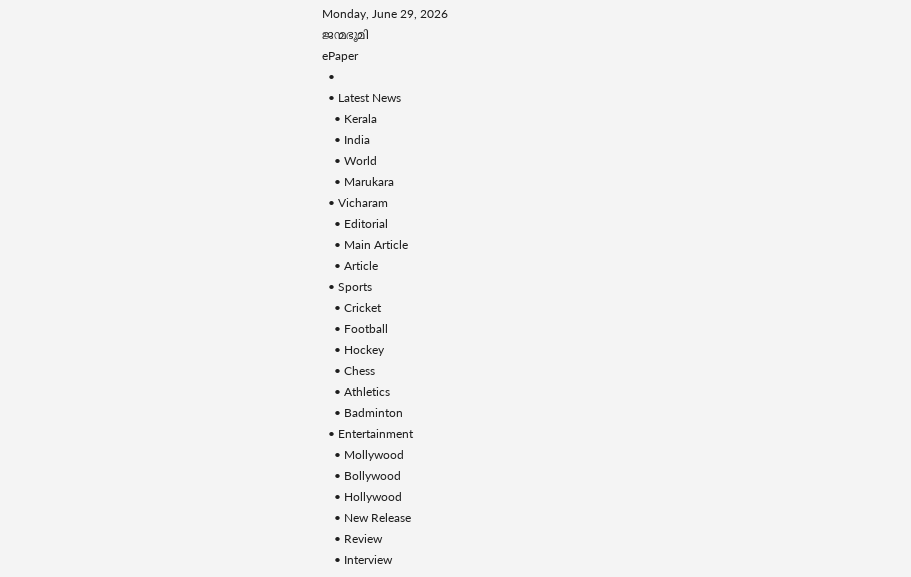Monday, June 29, 2026
ജന്മഭൂമി
ePaper
  •
  • Latest News
    • Kerala
    • India
    • World
    • Marukara
  • Vicharam
    • Editorial
    • Main Article
    • Article
  • Sports
    • Cricket
    • Football
    • Hockey
    • Chess
    • Athletics
    • Badminton
  • Entertainment
    • Mollywood
    • Bollywood
    • Hollywood
    • New Release
    • Review
    • Interview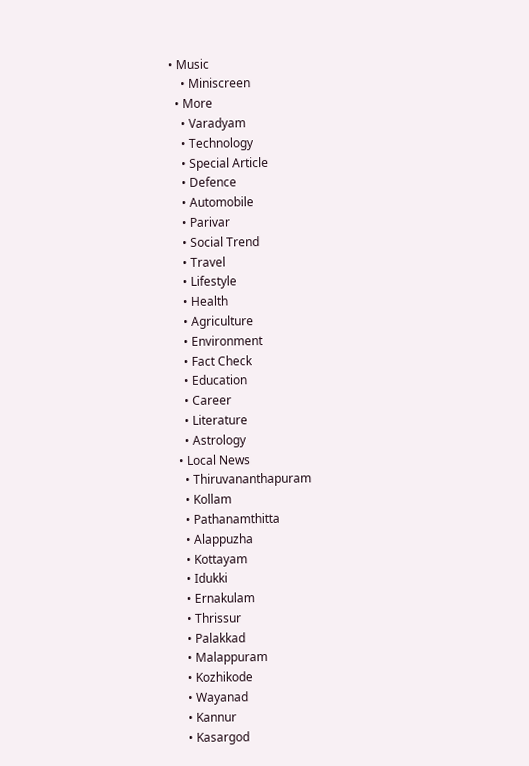• Music
    • Miniscreen
  • More
    • Varadyam
    • Technology
    • Special Article
    • Defence
    • Automobile
    • Parivar
    • Social Trend
    • Travel
    • Lifestyle
    • Health
    • Agriculture
    • Environment
    • Fact Check
    • Education
    • Career
    • Literature
    • Astrology
  • Local News
    • Thiruvananthapuram
    • Kollam
    • Pathanamthitta
    • Alappuzha
    • Kottayam
    • Idukki
    • Ernakulam
    • Thrissur
    • Palakkad
    • Malappuram
    • Kozhikode
    • Wayanad
    • Kannur
    • Kasargod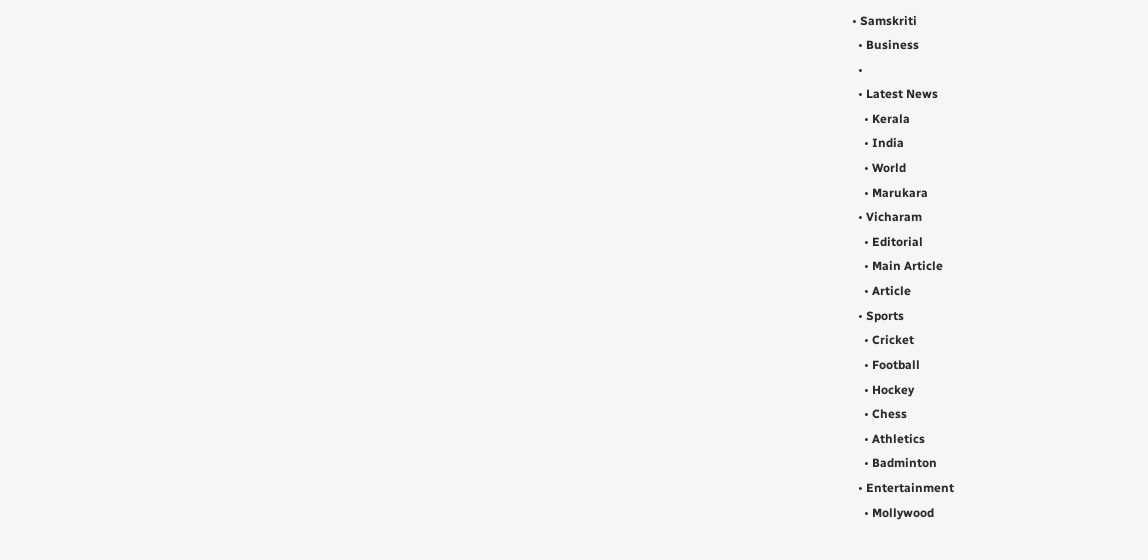• Samskriti
  • Business
  •
  • Latest News
    • Kerala
    • India
    • World
    • Marukara
  • Vicharam
    • Editorial
    • Main Article
    • Article
  • Sports
    • Cricket
    • Football
    • Hockey
    • Chess
    • Athletics
    • Badminton
  • Entertainment
    • Mollywood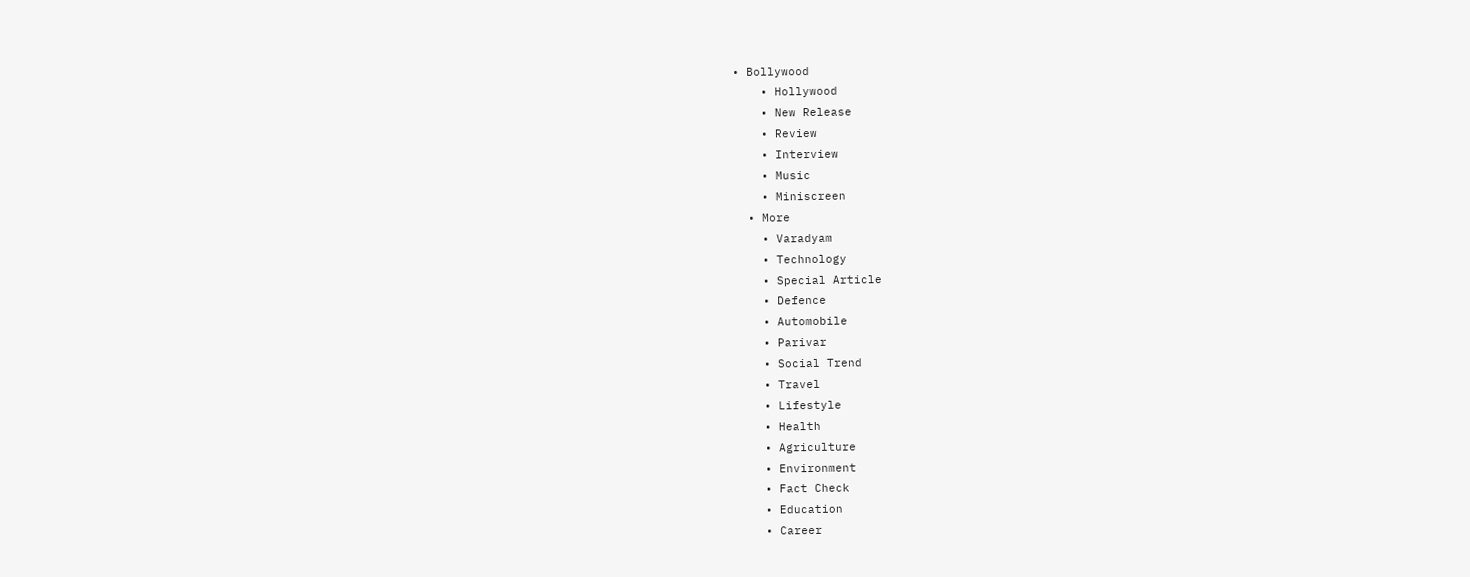• Bollywood
    • Hollywood
    • New Release
    • Review
    • Interview
    • Music
    • Miniscreen
  • More
    • Varadyam
    • Technology
    • Special Article
    • Defence
    • Automobile
    • Parivar
    • Social Trend
    • Travel
    • Lifestyle
    • Health
    • Agriculture
    • Environment
    • Fact Check
    • Education
    • Career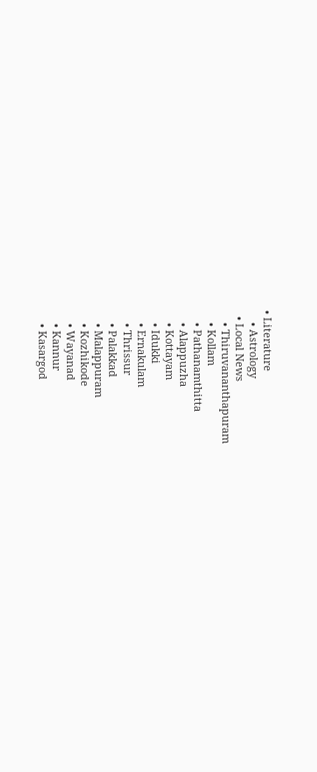• Literature
    • Astrology
  • Local News
    • Thiruvananthapuram
    • Kollam
    • Pathanamthitta
    • Alappuzha
    • Kottayam
    • Idukki
    • Ernakulam
    • Thrissur
    • Palakkad
    • Malappuram
    • Kozhikode
    • Wayanad
    • Kannur
    • Kasargod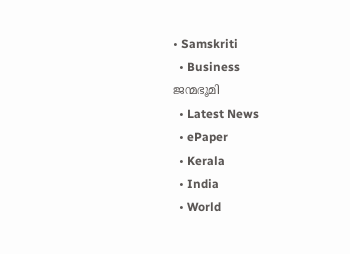• Samskriti
  • Business
ജന്മഭൂമി
  • Latest News
  • ePaper
  • Kerala
  • India
  • World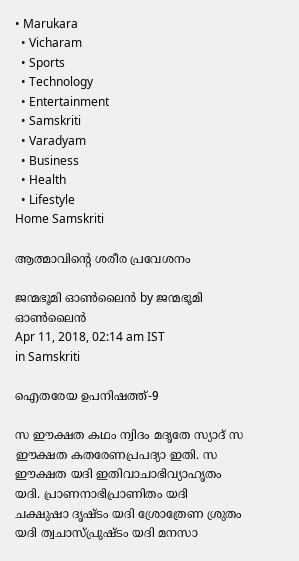• Marukara
  • Vicharam
  • Sports
  • Technology
  • Entertainment
  • Samskriti
  • Varadyam
  • Business
  • Health
  • Lifestyle
Home Samskriti

ആത്മാവിന്റെ ശരീര പ്രവേശനം

ജന്മഭൂമി ഓണ്‍ലൈന്‍ by ജന്മഭൂമി ഓണ്‍ലൈന്‍
Apr 11, 2018, 02:14 am IST
in Samskriti

ഐതരേയ ഉപനിഷത്ത്-9

സ ഈക്ഷത കഥം ന്വിദം മദൃതേ സ്യാദ് സ ഈക്ഷത കതരേണപ്രപദ്യാ ഇതി. സ ഈക്ഷത യദി ഇതിവാചാഭിവ്യാഹൃതം യദി. പ്രാണനാഭിപ്രാണിതം യദി ചക്ഷുഷാ ദൃഷ്ടം യദി ശ്രോത്രേണ ശ്രുതം യദി ത്വചാസ്പ്രുഷ്ടം യദി മനസാ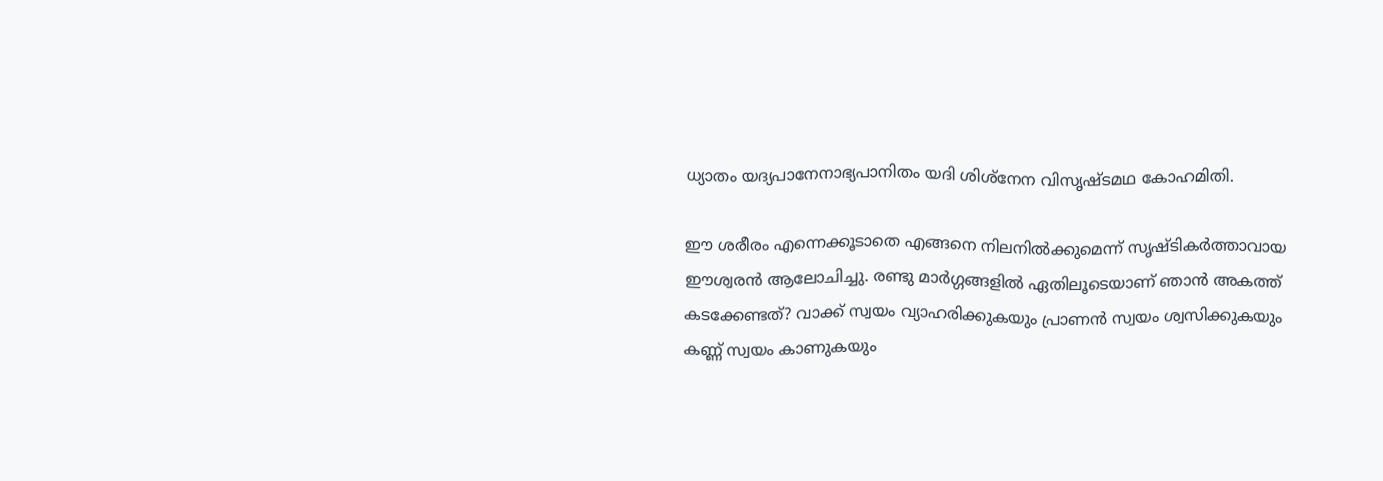ധ്യാതം യദ്യപാനേനാഭ്യപാനിതം യദി ശിശ്‌നേന വിസൃഷ്ടമഥ കോഹമിതി.

ഈ ശരീരം എന്നെക്കൂടാതെ എങ്ങനെ നിലനില്‍ക്കുമെന്ന് സൃഷ്ടികര്‍ത്താവായ ഈശ്വരന്‍ ആലോചിച്ചു. രണ്ടു മാര്‍ഗ്ഗങ്ങളില്‍ ഏതിലൂടെയാണ് ഞാന്‍ അകത്ത് കടക്കേണ്ടത്? വാക്ക് സ്വയം വ്യാഹരിക്കുകയും പ്രാണന്‍ സ്വയം ശ്വസിക്കുകയും കണ്ണ് സ്വയം കാണുകയും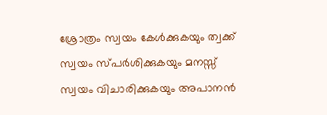ശ്രോത്രം സ്വയം കേള്‍ക്കുകയും ത്വക്ക് സ്വയം സ്പര്‍ശിക്കുകയും മനസ്സ് സ്വയം വിചാരിക്കുകയും അപാനന്‍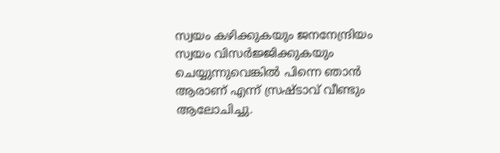സ്വയം കഴിക്കുകയും ജനനേന്ദ്രിയം സ്വയം വിസര്‍ജ്ജിക്കുകയും ചെയ്യുന്നുവെങ്കില്‍ പിന്നെ ഞാന്‍ ആരാണ് എന്ന് സ്രഷ്ടാവ് വീണ്ടും ആലോചിച്ചു.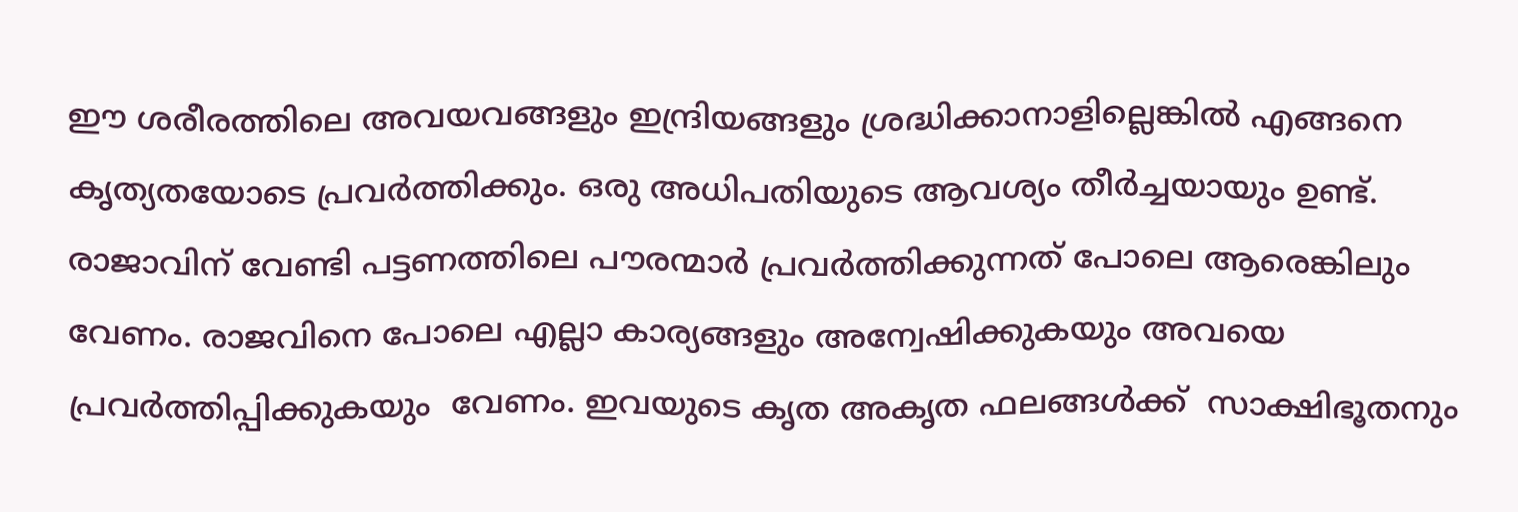ഈ ശരീരത്തിലെ അവയവങ്ങളും ഇന്ദ്രിയങ്ങളും ശ്രദ്ധിക്കാനാളില്ലെങ്കില്‍ എങ്ങനെ കൃത്യതയോടെ പ്രവര്‍ത്തിക്കും. ഒരു അധിപതിയുടെ ആവശ്യം തീര്‍ച്ചയായും ഉണ്ട്. രാജാവിന് വേണ്ടി പട്ടണത്തിലെ പൗരന്മാര്‍ പ്രവര്‍ത്തിക്കുന്നത് പോലെ ആരെങ്കിലും വേണം. രാജവിനെ പോലെ എല്ലാ കാര്യങ്ങളും അന്വേഷിക്കുകയും അവയെ പ്രവര്‍ത്തിപ്പിക്കുകയും  വേണം. ഇവയുടെ കൃത അകൃത ഫലങ്ങള്‍ക്ക്  സാക്ഷിഭൂതനും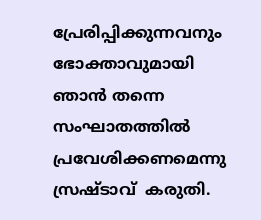പ്രേരിപ്പിക്കുന്നവനും ഭോക്താവുമായി ഞാന്‍ തന്നെ സംഘാതത്തില്‍ പ്രവേശിക്കണമെന്നു സ്രഷ്ടാവ്  കരുതി.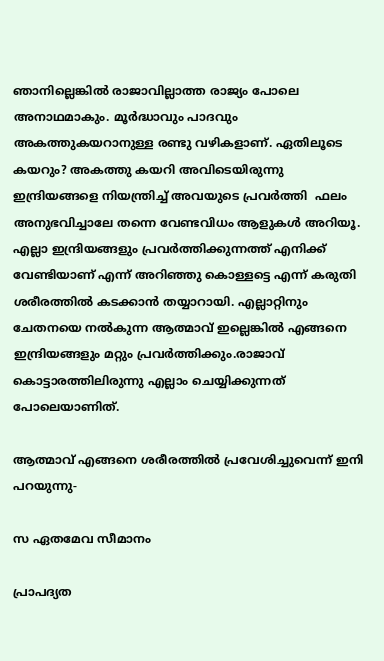ഞാനില്ലെങ്കില്‍ രാജാവില്ലാത്ത രാജ്യം പോലെ അനാഥമാകും. മൂര്‍ദ്ധാവും പാദവും അകത്തുകയറാനുള്ള രണ്ടു വഴികളാണ്. ഏതിലൂടെ കയറും? അകത്തു കയറി അവിടെയിരുന്നു ഇന്ദ്രിയങ്ങളെ നിയന്ത്രിച്ച് അവയുടെ പ്രവര്‍ത്തി  ഫലം അനുഭവിച്ചാലേ തന്നെ വേണ്ടവിധം ആളുകള്‍ അറിയൂ. എല്ലാ ഇന്ദ്രിയങ്ങളും പ്രവര്‍ത്തിക്കുന്നത്ത് എനിക്ക് വേണ്ടിയാണ് എന്ന് അറിഞ്ഞു കൊള്ളട്ടെ എന്ന് കരുതി ശരീരത്തില്‍ കടക്കാന്‍ തയ്യാറായി. എല്ലാറ്റിനും ചേതനയെ നല്‍കുന്ന ആത്മാവ് ഇല്ലെങ്കില്‍ എങ്ങനെ ഇന്ദ്രിയങ്ങളും മറ്റും പ്രവര്‍ത്തിക്കും.രാജാവ് കൊട്ടാരത്തിലിരുന്നു എല്ലാം ചെയ്യിക്കുന്നത് പോലെയാണിത്.

ആത്മാവ് എങ്ങനെ ശരീരത്തില്‍ പ്രവേശിച്ചുവെന്ന് ഇനി പറയുന്നു-

സ ഏതമേവ സീമാനം

പ്രാപദ്യത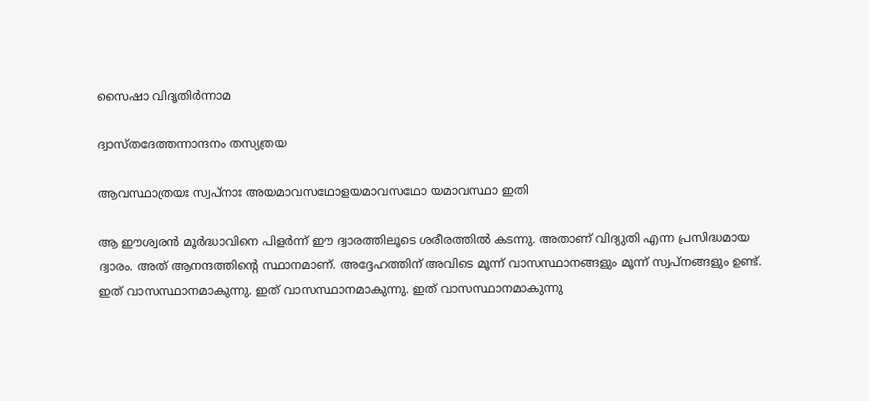സൈഷാ വിദൃതിര്‍ന്നാമ

ദ്വാസ്തദേത്തന്നാന്ദനം തസ്യത്രയ

ആവസ്ഥാത്രയഃ സ്വപ്‌നാഃ അയമാവസഥോളയമാവസഥോ യമാവസ്ഥാ ഇതി

ആ ഈശ്വരന്‍ മൂര്‍ദ്ധാവിനെ പിളര്‍ന്ന് ഈ ദ്വാരത്തിലൂടെ ശരീരത്തില്‍ കടന്നു. അതാണ് വിദ്യുതി എന്ന പ്രസിദ്ധമായ ദ്വാരം. അത് ആനന്ദത്തിന്റെ സ്ഥാനമാണ്. അദ്ദേഹത്തിന് അവിടെ മൂന്ന് വാസസ്ഥാനങ്ങളും മൂന്ന് സ്വപ്‌നങ്ങളും ഉണ്ട്. ഇത് വാസസ്ഥാനമാകുന്നു. ഇത് വാസസ്ഥാനമാകുന്നു. ഇത് വാസസ്ഥാനമാകുന്നു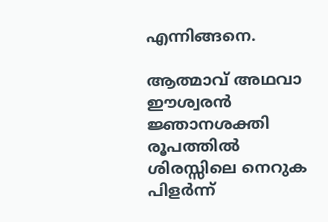എന്നിങ്ങനെ.

ആത്മാവ് അഥവാ ഈശ്വരന്‍ ജ്ഞാനശക്തി രൂപത്തില്‍ ശിരസ്സിലെ നെറുക പിളര്‍ന്ന്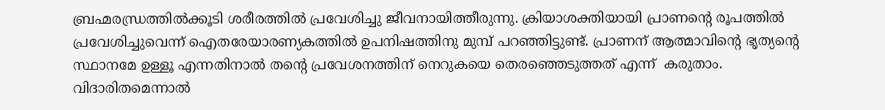ബ്രഹ്മരന്ധ്രത്തില്‍ക്കൂടി ശരീരത്തില്‍ പ്രവേശിച്ചു ജീവനായിത്തീരുന്നു. ക്രിയാശക്തിയായി പ്രാണന്റെ രൂപത്തില്‍ പ്രവേശിച്ചുവെന്ന് ഐതരേയാരണ്യകത്തില്‍ ഉപനിഷത്തിനു മുമ്പ് പറഞ്ഞിട്ടുണ്ട്. പ്രാണന് ആത്മാവിന്റെ ഭൃത്യന്റെ സ്ഥാനമേ ഉള്ളൂ എന്നതിനാല്‍ തന്റെ പ്രവേശനത്തിന് നെറുകയെ തെരഞ്ഞെടുത്തത് എന്ന്  കരുതാം. വിദാരിതമെന്നാല്‍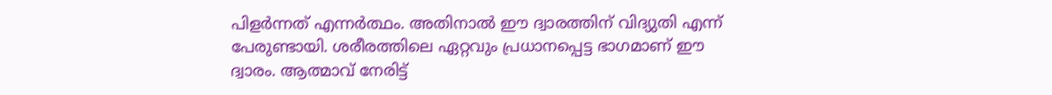പിളര്‍ന്നത് എന്നര്‍ത്ഥം. അതിനാല്‍ ഈ ദ്വാരത്തിന് വിദ്യുതി എന്ന് പേരുണ്ടായി. ശരീരത്തിലെ ഏറ്റവും പ്രധാനപ്പെട്ട ഭാഗമാണ് ഈ ദ്വാരം. ആത്മാവ് നേരിട്ട്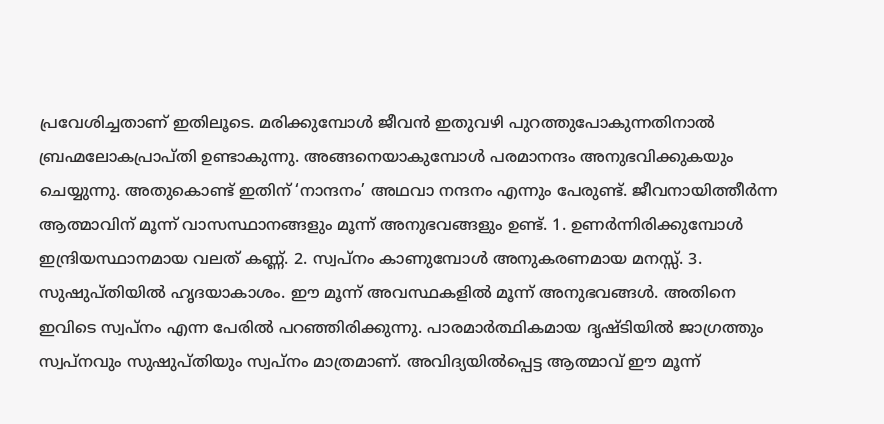പ്രവേശിച്ചതാണ് ഇതിലൂടെ. മരിക്കുമ്പോള്‍ ജീവന്‍ ഇതുവഴി പുറത്തുപോകുന്നതിനാല്‍ ബ്രഹ്മലോകപ്രാപ്തി ഉണ്ടാകുന്നു. അങ്ങനെയാകുമ്പോള്‍ പരമാനന്ദം അനുഭവിക്കുകയും ചെയ്യുന്നു. അതുകൊണ്ട് ഇതിന് ‘നാന്ദനം’ അഥവാ നന്ദനം എന്നും പേരുണ്ട്. ജീവനായിത്തീര്‍ന്ന ആത്മാവിന് മൂന്ന് വാസസ്ഥാനങ്ങളും മൂന്ന് അനുഭവങ്ങളും ഉണ്ട്. 1. ഉണര്‍ന്നിരിക്കുമ്പോള്‍ ഇന്ദ്രിയസ്ഥാനമായ വലത് കണ്ണ്. 2. സ്വപ്‌നം കാണുമ്പോള്‍ അനുകരണമായ മനസ്സ്. 3. സുഷുപ്തിയില്‍ ഹൃദയാകാശം. ഈ മൂന്ന് അവസ്ഥകളില്‍ മൂന്ന് അനുഭവങ്ങള്‍. അതിനെ ഇവിടെ സ്വപ്‌നം എന്ന പേരില്‍ പറഞ്ഞിരിക്കുന്നു. പാരമാര്‍ത്ഥികമായ ദൃഷ്ടിയില്‍ ജാഗ്രത്തും സ്വപ്‌നവും സുഷുപ്തിയും സ്വപ്‌നം മാത്രമാണ്. അവിദ്യയില്‍പ്പെട്ട ആത്മാവ് ഈ മൂന്ന്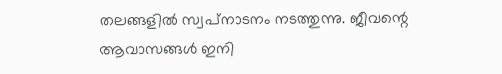തലങ്ങളില്‍ സ്വപ്‌നാടനം നടത്തുന്നു. ജീവന്റെ ആവാസങ്ങള്‍ ഇനി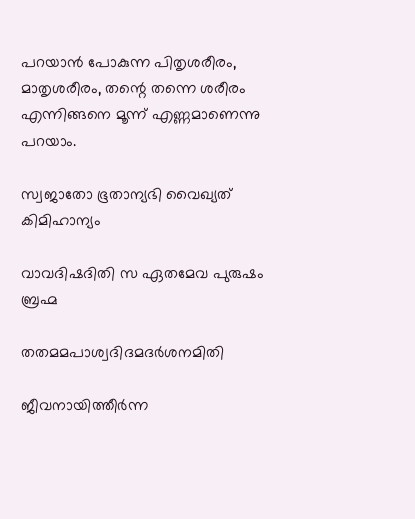പറയാന്‍ പോകുന്ന പിതൃശരീരം, മാതൃശരീരം, തന്റെ തന്നെ ശരീരം എന്നിങ്ങനെ മൂന്ന് എണ്ണമാണെന്നു പറയാം.

സ്വജാതോ ഭൂതാന്യഭി വൈഖ്യത് കിമിഹാന്യം

വാവദിഷദിതി സ ഏതമേവ പുരുഷം ബ്രഹ്മ

തതമമപാശ്വദിദമദര്‍ശനമിതി

ജീവനായിത്തീര്‍ന്ന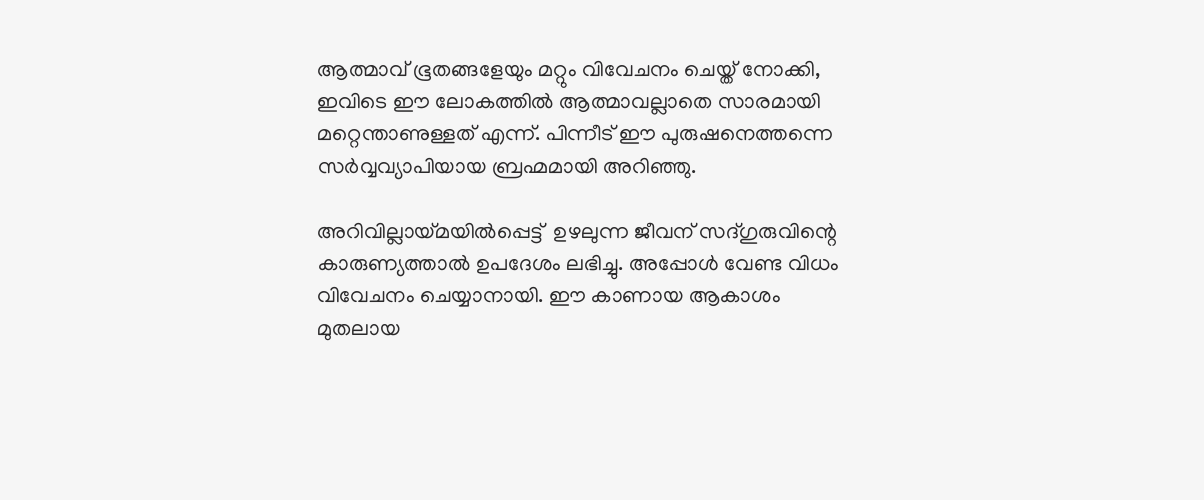ആത്മാവ് ഭൂതങ്ങളേയും മറ്റും വിവേചനം ചെയ്ത് നോക്കി, ഇവിടെ ഈ ലോകത്തില്‍ ആത്മാവല്ലാതെ സാരമായി മറ്റെന്താണുള്ളത് എന്ന്. പിന്നീട് ഈ പുരുഷനെത്തന്നെ സര്‍വ്വവ്യാപിയായ ബ്രഹ്മമായി അറിഞ്ഞു.

അറിവില്ലായ്‌മയില്‍പ്പെട്ട്  ഉഴലുന്ന ജീവന് സദ്ഗുരുവിന്റെ കാരുണ്യത്താല്‍ ഉപദേശം ലഭിച്ചു. അപ്പോള്‍ വേണ്ട വിധം വിവേചനം ചെയ്യാനായി. ഈ കാണായ ആകാശം മുതലായ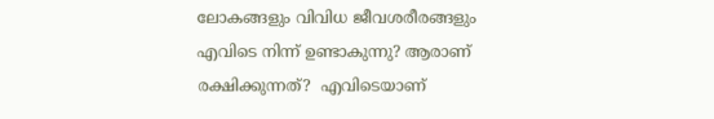ലോകങ്ങളും വിവിധ ജീവശരീരങ്ങളും എവിടെ നിന്ന് ഉണ്ടാകുന്നു? ആരാണ് രക്ഷിക്കുന്നത്?  എവിടെയാണ്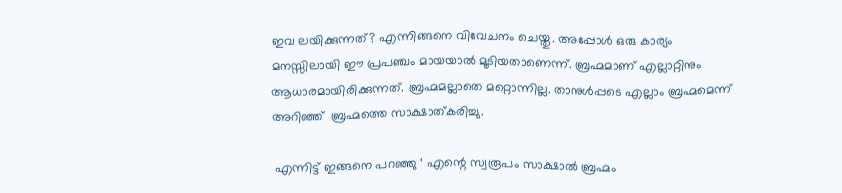ഇവ ലയിക്കുന്നത്? എന്നിങ്ങനെ വിവേചനം ചെയ്തു. അപ്പോള്‍ ഒരു കാര്യം മനസ്സിലായി ഈ പ്രപഞ്ചം മായയാല്‍ മൂടിയതാണെന്ന്. ബ്രഹ്മമാണ് എല്ലാറ്റിനും ആധാരമായിരിക്കുന്നത്. ബ്രഹ്മമല്ലാതെ മറ്റൊന്നില്ല. താനുള്‍പ്പടെ എല്ലാം ബ്രഹ്മമെന്ന് അറിഞ്ഞ്  ബ്രഹ്മത്തെ സാക്ഷാത്കരിച്ചു.

 എന്നിട്ട് ഇങ്ങനെ പറഞ്ഞു ‘ എന്റെ സ്വരൂപം സാക്ഷാല്‍ ബ്രഹ്മം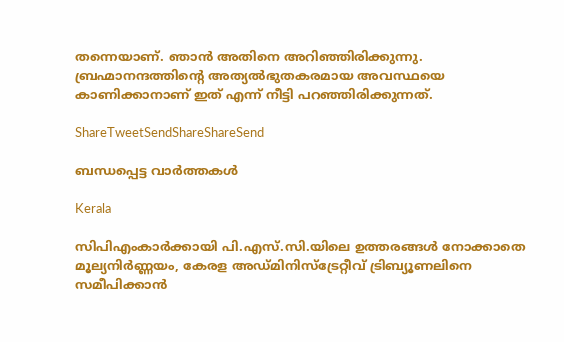തന്നെയാണ്. ഞാന്‍ അതിനെ അറിഞ്ഞിരിക്കുന്നു. ബ്രഹ്മാനന്ദത്തിന്റെ അത്യല്‍ഭുതകരമായ അവസ്ഥയെ കാണിക്കാനാണ് ഇത് എന്ന് നീട്ടി പറഞ്ഞിരിക്കുന്നത്.

ShareTweetSendShareShareSend

ബന്ധപ്പെട്ട വാര്‍ത്തകള്‍

Kerala

സിപിഎംകാർക്കായി പി.എസ്.സി.യിലെ ഉത്തരങ്ങൾ നോക്കാതെ മൂല്യനിര്‍ണ്ണയം, കേരള അഡ്മിനിസ്ട്രേറ്റീവ് ട്രിബ്യൂണലിനെ സമീപിക്കാൻ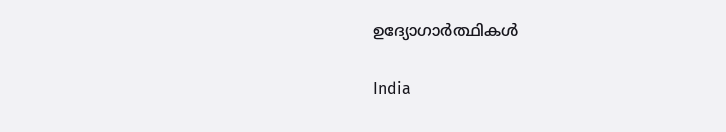ഉദ്യോഗാർത്ഥികൾ

India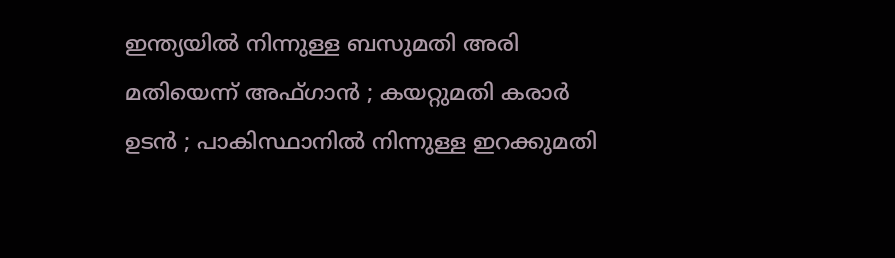ഇന്ത്യയിൽ നിന്നുള്ള ബസുമതി അരി മതിയെന്ന് അഫ്ഗാൻ ; കയറ്റുമതി കരാർ ഉടൻ ; പാകിസ്ഥാനിൽ നിന്നുള്ള ഇറക്കുമതി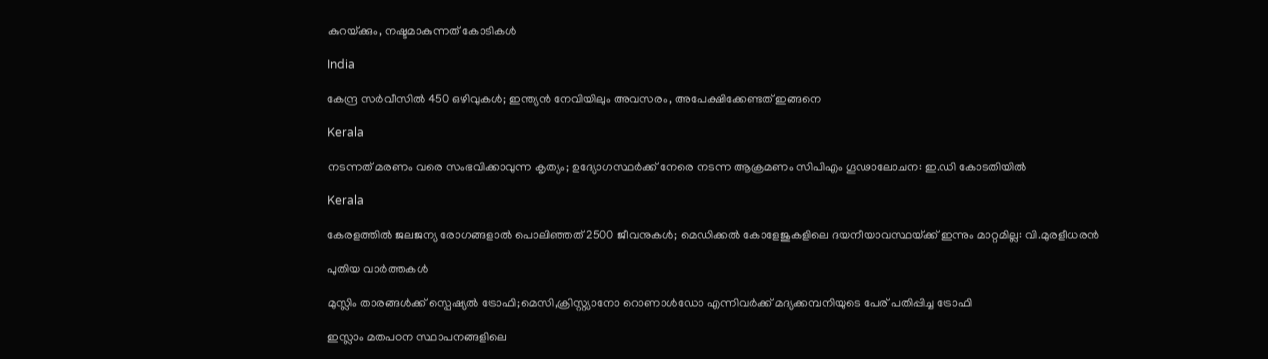കുറയ്‌ക്കും, നഷ്ടമാകുന്നത് കോടികൾ

India

കേന്ദ്ര സർവീസിൽ 450 ഒഴിവുകൾ; ഇന്ത്യൻ നേവിയിലും അവസരം, അപേക്ഷിക്കേണ്ടത് ഇങ്ങനെ

Kerala

നടന്നത് മരണം വരെ സംഭവിക്കാവുന്ന കൃത്യം; ഉദ്യോഗസ്ഥർക്ക് നേരെ നടന്ന ആക്രമണം സിപിഎം ഗൂഢാലോചന: ഇ.ഡി കോടതിയിൽ

Kerala

കേരളത്തിൽ ജലജന്യ രോഗങ്ങളാൽ പൊലിഞ്ഞത് 2500 ജീവനുകൾ; മെഡിക്കൽ കോളേജുകളിലെ ദയനീയാവസ്ഥയ്‌ക്ക് ഇന്നും മാറ്റമില്ല: വി.മുരളീധരൻ

പുതിയ വാര്‍ത്തകള്‍

മുസ്ലിം താരങ്ങൾക്ക് സ്പെഷ്യൽ ട്രോഫി;മെസി,ക്രിസ്റ്റ്യാനോ റൊണാൾഡോ എന്നിവർക്ക് മദ്യക്കമ്പനിയുടെ പേര് പതിപ്പിച്ച ട്രോഫി

ഇസ്ലാം മതപഠന സ്ഥാപനങ്ങളിലെ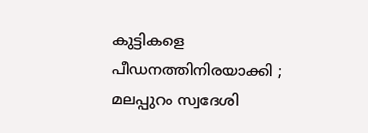കുട്ടികളെ പീഡനത്തിനിരയാക്കി ; മലപ്പുറം സ്വദേശി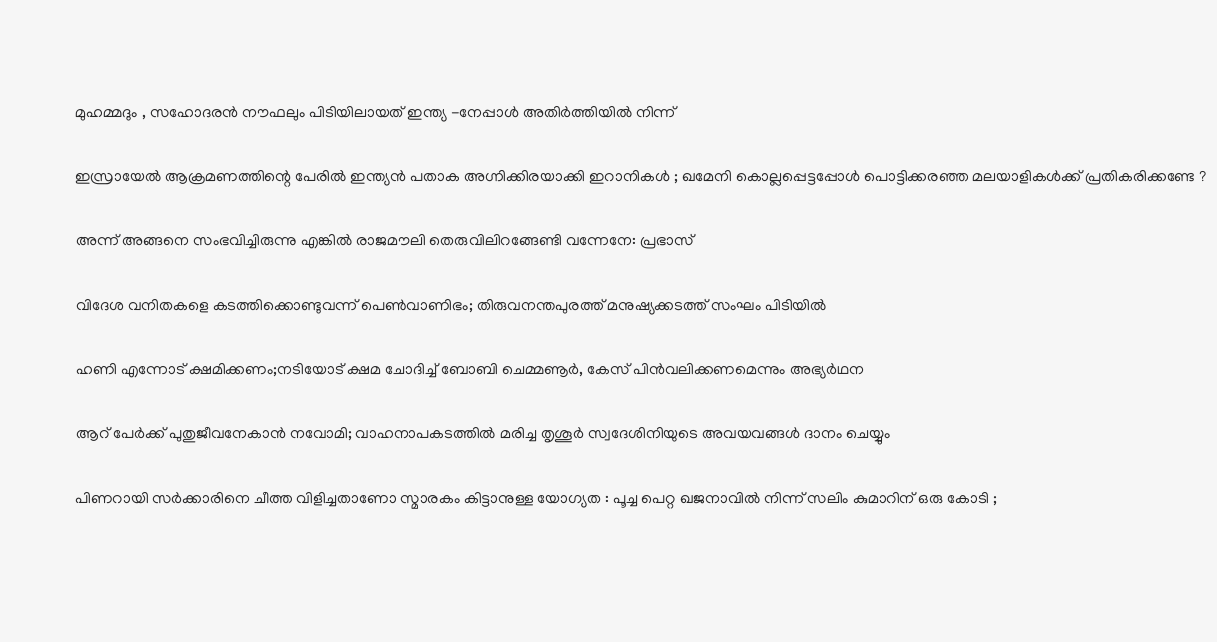മുഹമ്മദും , സഹോദരൻ നൗഫലും പിടിയിലായത് ഇന്ത്യ -നേപ്പാൾ അതിർത്തിയിൽ നിന്ന്

ഇസ്രായേൽ ആക്രമണത്തിന്റെ പേരിൽ ഇന്ത്യൻ പതാക അഗ്നിക്കിരയാക്കി ഇറാനികൾ ; ഖമേനി കൊല്ലപ്പെട്ടപ്പോൾ പൊട്ടിക്കരഞ്ഞ മലയാളികൾക്ക് പ്രതികരിക്കണ്ടേ ?

അന്ന് അങ്ങനെ സംഭവിച്ചിരുന്നു എങ്കിൽ രാജമൗലി തെരുവിലിറങ്ങേണ്ടി വന്നേനേ: പ്രഭാസ്

വിദേശ വനിതകളെ കടത്തിക്കൊണ്ടുവന്ന് പെൺവാണിഭം; തിരുവനന്തപുരത്ത് മനുഷ്യക്കടത്ത് സംഘം പിടിയിൽ

ഹണി എന്നോട് ക്ഷമിക്കണം;നടിയോട് ക്ഷമ ചോദിച്ച് ബോബി ചെമ്മണൂർ, കേസ് പിൻവലിക്കണമെന്നും അഭ്യർഥന

ആറ് പേര്‍ക്ക് പുതുജീവനേകാന്‍ നവോമി; വാഹനാപകടത്തില്‍ മരിച്ച തൃശൂര്‍ സ്വദേശിനിയുടെ അവയവങ്ങള്‍ ദാനം ചെയ്യും

പിണറായി സർക്കാരിനെ ചീത്ത വിളിച്ചതാണോ സ്മാരകം കിട്ടാനുള്ള യോഗ്യത : പൂച്ച പെറ്റ ഖജനാവിൽ നിന്ന് സലിം കുമാറിന് ഒരു കോടി ;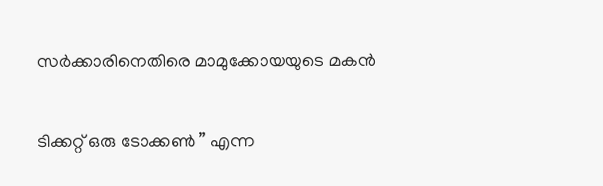സർക്കാരിനെതിരെ മാമുക്കോയയുടെ മകൻ

ടിക്കറ്റ് ഒരു ടോക്കൺ ” എന്ന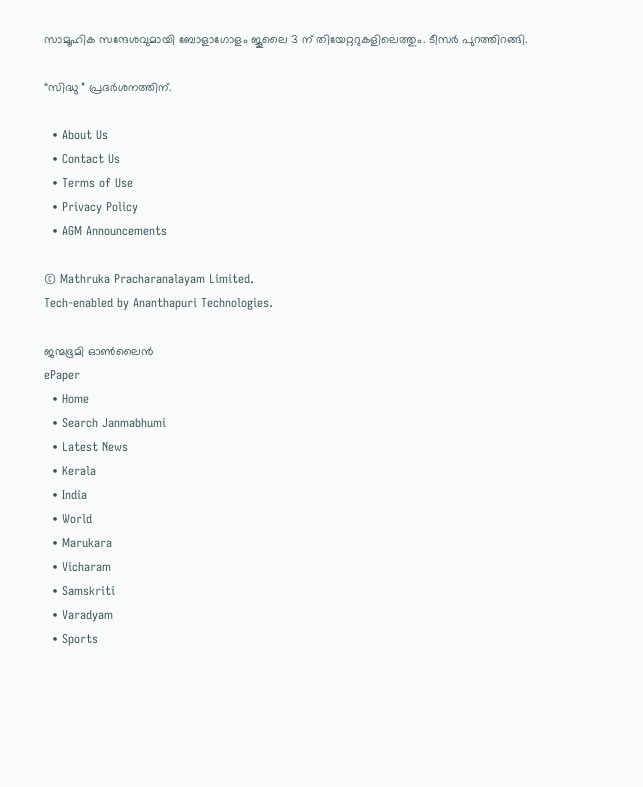സാമൂഹിക സന്ദേശവുമായി ബോളാഗോളം ജൂലൈ 3 ന് തിയേറ്ററുകളിലെത്തും. ടീസർ പുറത്തിറങ്ങി.

“സിദ്ധു ” പ്രദർശനത്തിന്.

  • About Us
  • Contact Us
  • Terms of Use
  • Privacy Policy
  • AGM Announcements

© Mathruka Pracharanalayam Limited.
Tech-enabled by Ananthapuri Technologies.

ജന്മഭൂമി ഓണ്‍ലൈന്‍
ePaper
  • Home
  • Search Janmabhumi
  • Latest News
  • Kerala
  • India
  • World
  • Marukara
  • Vicharam
  • Samskriti
  • Varadyam
  • Sports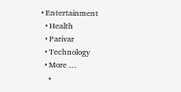• Entertainment
  • Health
  • Parivar
  • Technology
  • More …
    •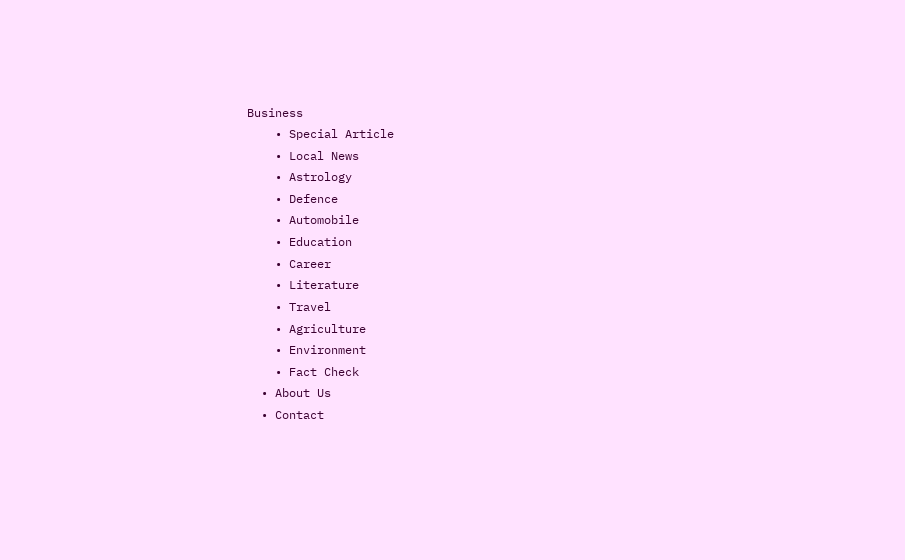Business
    • Special Article
    • Local News
    • Astrology
    • Defence
    • Automobile
    • Education
    • Career
    • Literature
    • Travel
    • Agriculture
    • Environment
    • Fact Check
  • About Us
  • Contact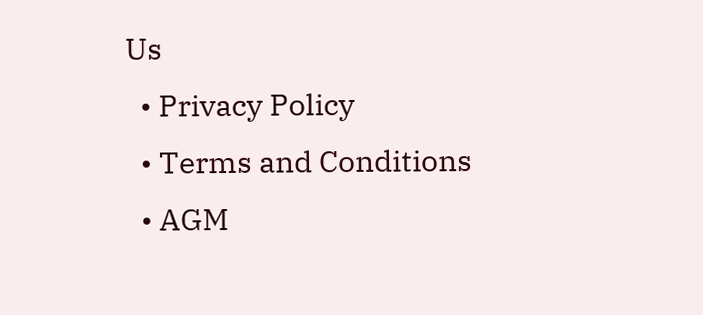Us
  • Privacy Policy
  • Terms and Conditions
  • AGM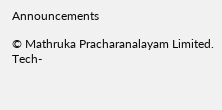Announcements

© Mathruka Pracharanalayam Limited.
Tech-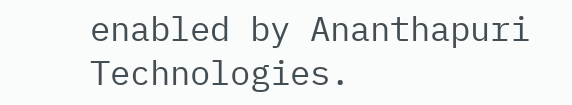enabled by Ananthapuri Technologies.